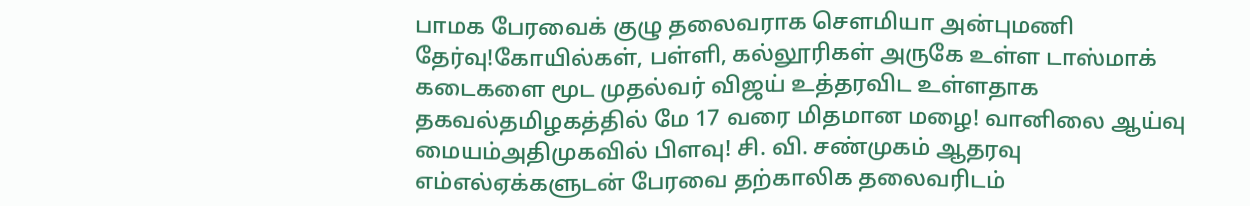பாமக பேரவைக் குழு தலைவராக செளமியா அன்புமணி தேர்வு!கோயில்கள், பள்ளி, கல்லூரிகள் அருகே உள்ள டாஸ்மாக் கடைகளை மூட முதல்வர் விஜய் உத்தரவிட உள்ளதாக தகவல்தமிழகத்தில் மே 17 வரை மிதமான மழை! வானிலை ஆய்வு மையம்அதிமுகவில் பிளவு! சி. வி. சண்முகம் ஆதரவு எம்எல்ஏக்களுடன் பேரவை தற்காலிக தலைவரிடம்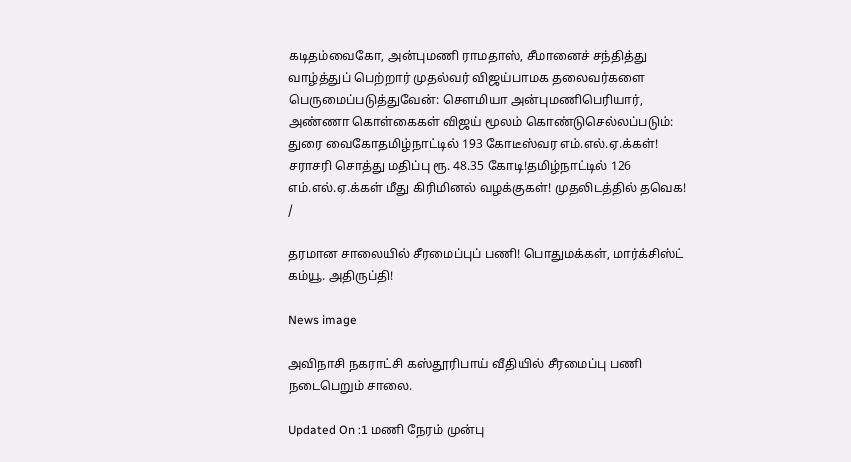கடிதம்வைகோ, அன்புமணி ராமதாஸ், சீமானைச் சந்தித்து வாழ்த்துப் பெற்றார் முதல்வர் விஜய்பாமக தலைவர்களை பெருமைப்படுத்துவேன்: செளமியா அன்புமணிபெரியார், அண்ணா கொள்கைகள் விஜய் மூலம் கொண்டுசெல்லப்படும்: துரை வைகோதமிழ்நாட்டில் 193 கோடீஸ்வர எம்.எல்.ஏ.க்கள்! சராசரி சொத்து மதிப்பு ரூ. 48.35 கோடி!தமிழ்நாட்டில் 126 எம்.எல்.ஏ.க்கள் மீது கிரிமினல் வழக்குகள்! முதலிடத்தில் தவெக!
/

தரமான சாலையில் சீரமைப்புப் பணி! பொதுமக்கள், மார்க்சிஸ்ட் கம்யூ. அதிருப்தி!

News image

அவிநாசி நகராட்சி கஸ்தூரிபாய் வீதியில் சீரமைப்பு பணி நடைபெறும் சாலை.

Updated On :1 மணி நேரம் முன்பு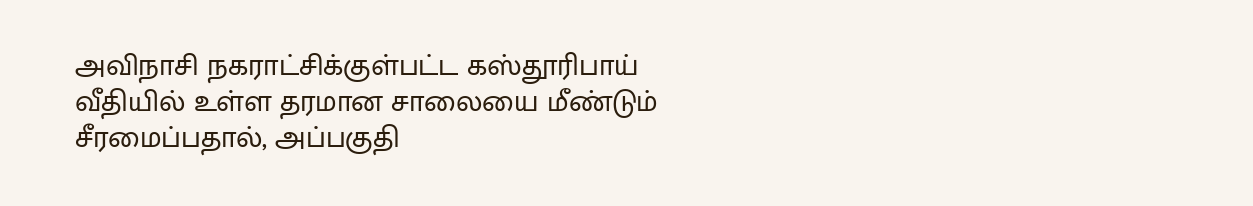அவிநாசி நகராட்சிக்குள்பட்ட கஸ்தூரிபாய் வீதியில் உள்ள தரமான சாலையை மீண்டும் சீரமைப்பதால், அப்பகுதி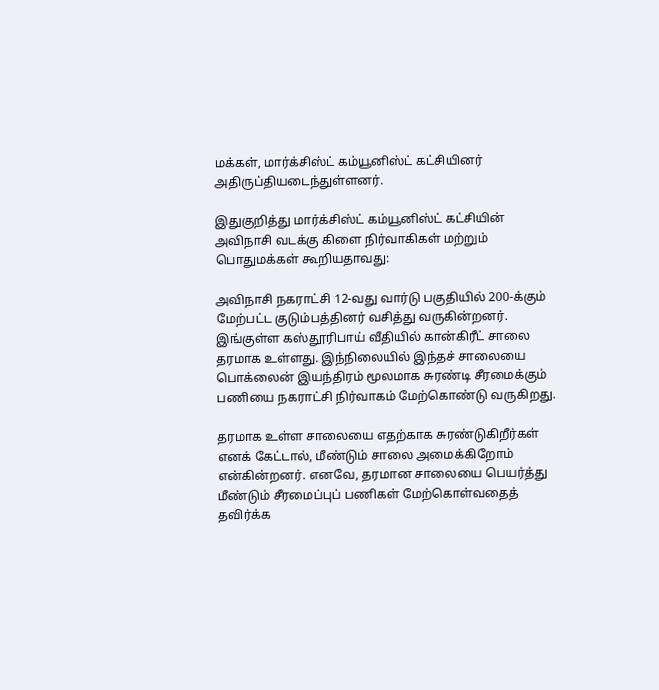மக்கள், மார்க்சிஸ்ட் கம்யூனிஸ்ட் கட்சியினர் அதிருப்தியடைந்துள்ளனர்.

இதுகுறித்து மார்க்சிஸ்ட் கம்யூனிஸ்ட் கட்சியின் அவிநாசி வடக்கு கிளை நிர்வாகிகள் மற்றும் பொதுமக்கள் கூறியதாவது:

அவிநாசி நகராட்சி 12-வது வார்டு பகுதியில் 200-க்கும் மேற்பட்ட குடும்பத்தினர் வசித்து வருகின்றனர். இங்குள்ள கஸ்தூரிபாய் வீதியில் கான்கிரீட் சாலை தரமாக உள்ளது. இந்நிலையில் இந்தச் சாலையை பொக்லைன் இயந்திரம் மூலமாக சுரண்டி சீரமைக்கும் பணியை நகராட்சி நிர்வாகம் மேற்கொண்டு வருகிறது.

தரமாக உள்ள சாலையை எதற்காக சுரண்டுகிறீர்கள் எனக் கேட்டால், மீண்டும் சாலை அமைக்கிறோம் என்கின்றனர். எனவே, தரமான சாலையை பெயர்த்து மீண்டும் சீரமைப்புப் பணிகள் மேற்கொள்வதைத் தவிர்க்க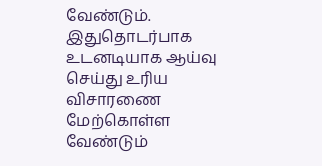வேண்டும். இதுதொடர்பாக உடனடியாக ஆய்வு செய்து உரிய விசாரணை மேற்கொள்ள வேண்டும்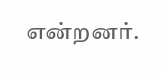என்றனர்.